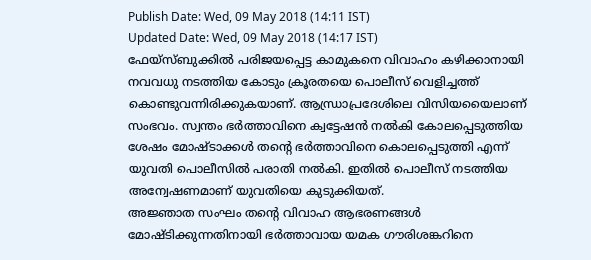Publish Date: Wed, 09 May 2018 (14:11 IST)
Updated Date: Wed, 09 May 2018 (14:17 IST)
ഫേയ്സ്ബുക്കിൽ പരിജയപ്പെട്ട കാമുകനെ വിവാഹം കഴിക്കാനായി നവവധു നടത്തിയ കോടും ക്രൂരതയെ പൊലീസ് വെളിച്ചത്ത് കൊണ്ടുവന്നിരിക്കുകയാണ്. ആന്ധ്രാപ്രദേശിലെ വിസിയയൈലാണ് സംഭവം. സ്വന്തം ഭർത്താവിനെ ക്വട്ടേഷൻ നൽകി കോലപ്പെടുത്തിയ ശേഷം മോഷ്ടാക്കൾ തന്റെ ഭർത്താവിനെ കൊലപ്പെടുത്തി എന്ന് യുവതി പൊലീസിൽ പരാതി നൽകി. ഇതിൽ പൊലീസ് നടത്തിയ അന്വേഷണമാണ് യുവതിയെ കുടുക്കിയത്.
അജ്ഞാത സംഘം തന്റെ വിവാഹ ആഭരണങ്ങൾ മോഷ്ടിക്കുന്നതിനായി ഭർത്താവായ യമക ഗൗരിശങ്കറിനെ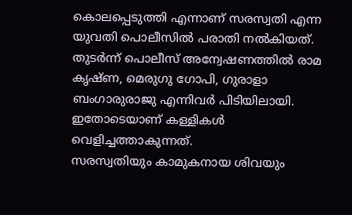കൊലപ്പെടുത്തി എന്നാണ് സരസ്വതി എന്ന യുവതി പൊലീസിൽ പരാതി നൽകിയത്. തുടർന്ന് പൊലീസ് അന്വേഷണത്തിൽ രാമ കൃഷ്ണ, മെരുഗു ഗോപി, ഗുരാളാ ബംഗാരുരാജു എന്നിവർ പിടിയിലായി. ഇതോടെയാണ് കള്ളികൾ വെളിച്ചത്താകുന്നത്.
സരസ്വതിയും കാമുകനായ ശിവയും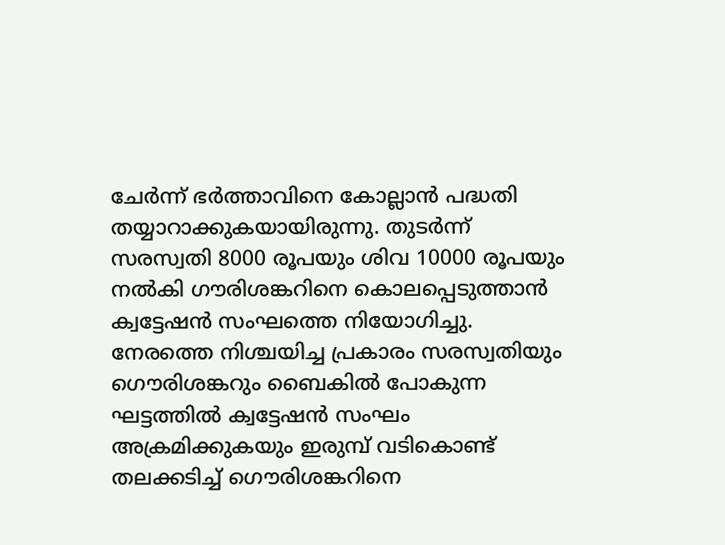ചേർന്ന് ഭർത്താവിനെ കോല്ലാൻ പദ്ധതി തയ്യാറാക്കുകയായിരുന്നു. തുടർന്ന് സരസ്വതി 8000 രൂപയും ശിവ 10000 രൂപയും നൽകി ഗൗരിശങ്കറിനെ കൊലപ്പെടുത്താൻ ക്വട്ടേഷൻ സംഘത്തെ നിയോഗിച്ചു. നേരത്തെ നിശ്ചയിച്ച പ്രകാരം സരസ്വതിയും ഗൌരിശങ്കറും ബൈകിൽ പോകുന്ന ഘട്ടത്തിൽ ക്വട്ടേഷൻ സംഘം അക്രമിക്കുകയും ഇരുമ്പ് വടികൊണ്ട് തലക്കടിച്ച് ഗൌരിശങ്കറിനെ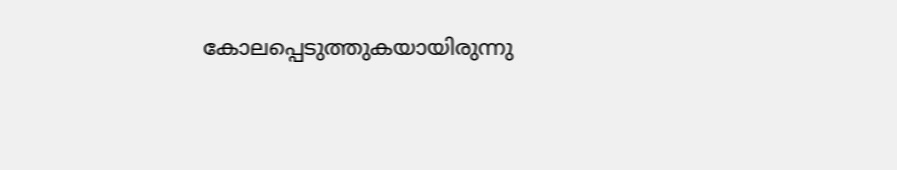കോലപ്പെടുത്തുകയായിരുന്നു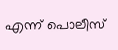എന്ന് പൊലീസ്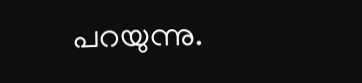പറയുന്നു.